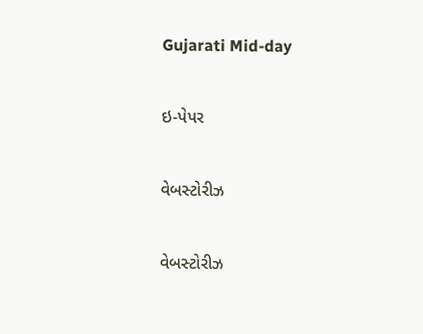Gujarati Mid-day

ઇ-પેપર

વેબસ્ટોરીઝ

વેબસ્ટોરીઝ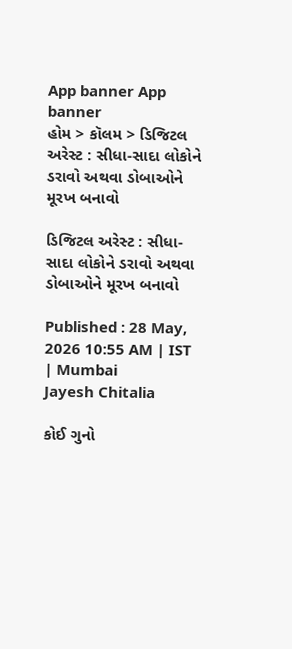App banner App banner
હોમ > કૉલમ > ડિજિટલ અરેસ્ટ : સીધા-સાદા લોકોને ડરાવો અથવા ડોબાઓને મૂરખ બનાવો

ડિજિટલ અરેસ્ટ : સીધા-સાદા લોકોને ડરાવો અથવા ડોબાઓને મૂરખ બનાવો

Published : 28 May, 2026 10:55 AM | IST | Mumbai
Jayesh Chitalia

કોઈ ગુનો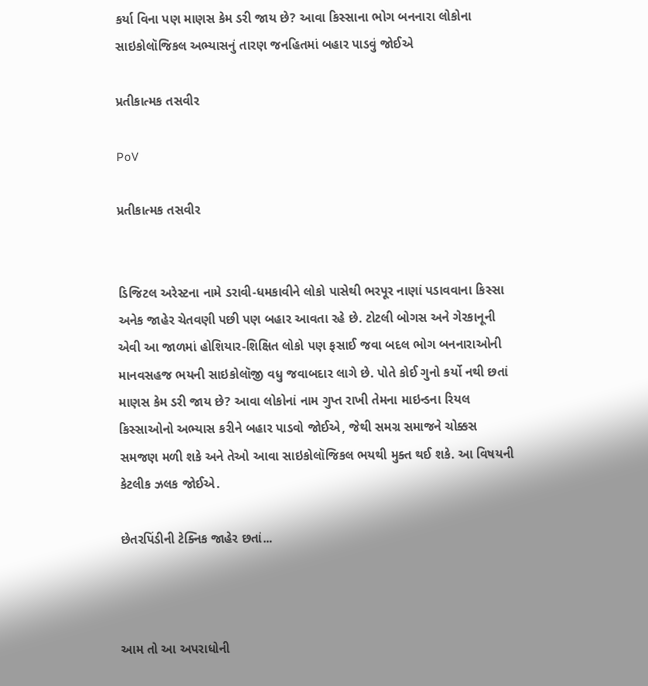કર્યા વિના પણ માણસ કેમ ડરી જાય છે? આવા કિસ્સાના ભોગ બનનારા લોકોના સાઇકોલૉજિકલ અભ્યાસનું તારણ જનહિતમાં બહાર પાડવું જોઈએ

પ્રતીકાત્મક તસવીર

PoV

પ્રતીકાત્મક તસવીર


ડિજિટલ અરેસ્ટના નામે ડરાવી-ધમકાવીને લોકો પાસેથી ભરપૂર નાણાં પડાવવાના કિસ્સા અનેક જાહેર ચેતવણી પછી પણ બહાર આવતા રહે છે. ટોટલી બોગસ અને ગેરકાનૂની એવી આ જાળમાં હોશિયાર-શિક્ષિત લોકો પણ ફસાઈ જવા બદલ ભોગ બનનારાઓની માનવસહજ ભયની સાઇકોલૉજી વધુ જવાબદાર લાગે છે. પોતે કોઈ ગુનો કર્યો નથી છતાં માણસ કેમ ડરી જાય છે? આવા લોકોનાં નામ ગુપ્ત રાખી તેમના માઇન્ડના રિયલ કિસ્સાઓનો અભ્યાસ કરીને બહાર પાડવો જોઈએ, જેથી સમગ્ર સમાજને ચોક્કસ સમજણ મળી શકે અને તેઓ આવા સાઇકોલૉજિકલ ભયથી મુક્ત થઈ શકે. આ વિષયની કેટલીક ઝલક જોઈએ.

છેતરપિંડીની ટેક્નિક જાહેર છતાં...



આમ તો આ અપરાધોની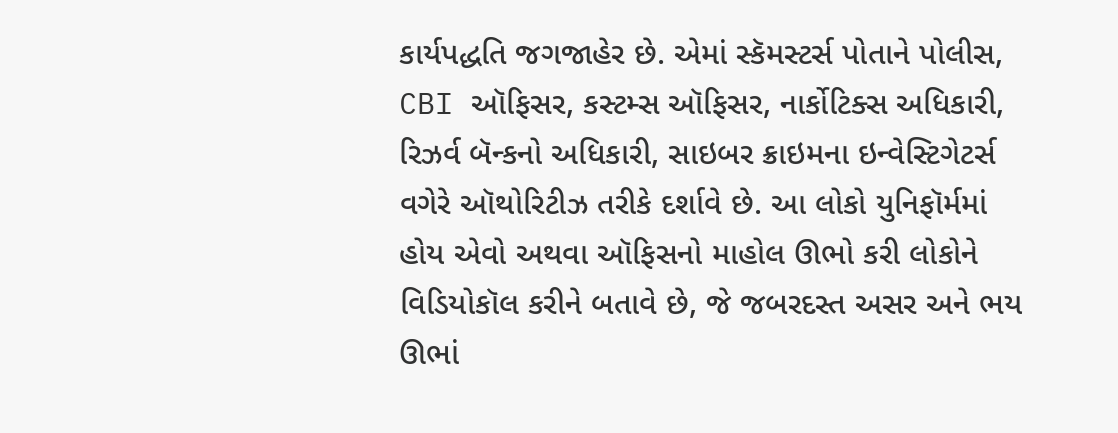કાર્યપદ્ધતિ જગજાહેર છે. એમાં સ્કૅમસ્ટર્સ પોતાને પોલીસ, CBI ઑફિસર, કસ્ટમ્સ ઑફિસર, નાર્કોટિક્સ અધિકારી, રિઝર્વ બૅન્કનો અધિકારી, સાઇબર ક્રાઇમના ઇન્વેસ્ટિગેટર્સ વગેરે ઑથોરિટીઝ તરીકે દર્શાવે છે. આ લોકો યુનિફૉર્મમાં હોય એવો અથવા ઑફિસનો માહોલ ઊભો કરી લોકોને વિડિયોકૉલ કરીને બતાવે છે, જે જબરદસ્ત અસર અને ભય ઊભાં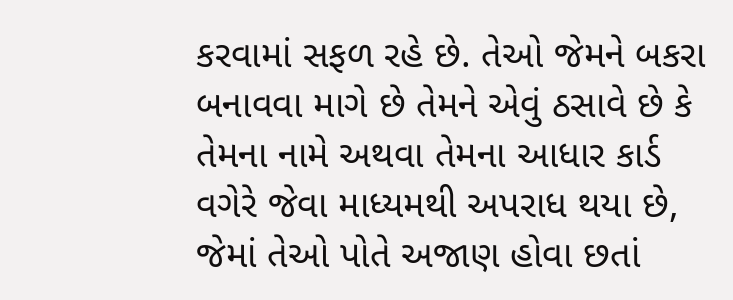કરવામાં સફળ રહે છે. તેઓ જેમને બકરા બનાવવા માગે છે તેમને એવું ઠસાવે છે કે તેમના નામે અથવા તેમના આધાર કાર્ડ વગેરે જેવા માધ્યમથી અપરાધ થયા છે, જેમાં તેઓ પોતે અજાણ હોવા છતાં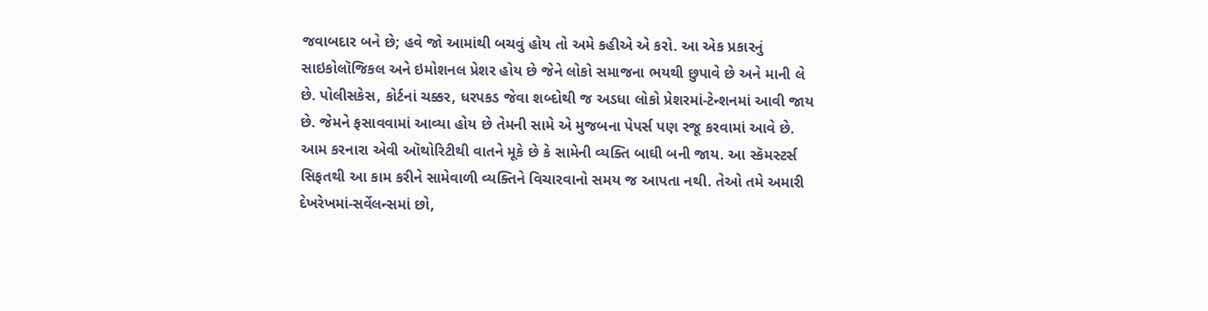જવાબદાર બને છે; હવે જો આમાંથી બચવું હોય તો અમે કહીએ એ કરો. આ એક પ્રકારનું સાઇકોલૉજિકલ અને ઇમોશનલ પ્રેશર હોય છે જેને લોકો સમાજના ભયથી છુપાવે છે અને માની લે છે. પોલીસકેસ, કોર્ટનાં ચક્કર, ધરપકડ જેવા શબ્દોથી જ અડધા લોકો પ્રેશરમાં-ટેન્શનમાં આવી જાય છે. જેમને ફસાવવામાં આવ્યા હોય છે તેમની સામે એ મુજબના પેપર્સ પણ રજૂ કરવામાં આવે છે. આમ કરનારા એવી ઑથોરિટીથી વાતને મૂકે છે કે સામેની વ્યક્તિ બાઘી બની જાય. આ સ્કૅમસ્ટર્સ સિફતથી આ કામ કરીને સામેવાળી વ્યક્તિને વિચારવાનો સમય જ આપતા નથી. તેઓ તમે અમારી દેખરેખમાં-સર્વેલન્સમાં છો,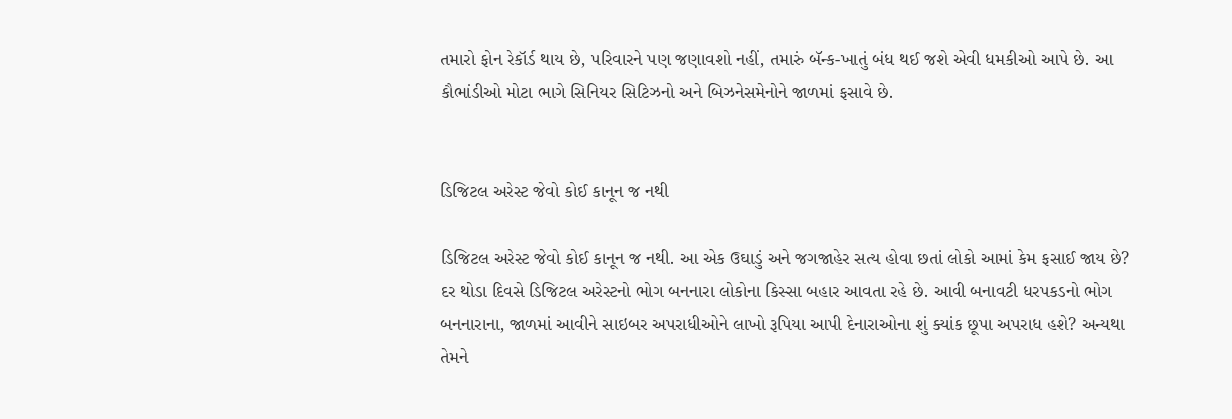તમારો ફોન રેકૉર્ડ થાય છે, પરિવારને પણ જણાવશો નહીં, તમારું બૅન્ક-ખાતું બંધ થઈ જશે એવી ધમકીઓ આપે છે. આ કૌભાંડીઓ મોટા ભાગે સિનિયર સિટિઝનો અને બિઝનેસમેનોને જાળમાં ફસાવે છે.


ડિજિટલ અરેસ્ટ જેવો કોઈ કાનૂન જ નથી

ડિજિટલ અરેસ્ટ જેવો કોઈ કાનૂન જ નથી. આ એક ઉઘાડું અને જગજાહેર સત્ય હોવા છતાં લોકો આમાં કેમ ફસાઈ જાય છે? દર થોડા દિવસે ડિજિટલ અરેસ્ટનો ભોગ બનનારા લોકોના કિસ્સા બહાર આવતા રહે છે. આવી બનાવટી ધરપકડનો ભોગ બનનારાના, જાળમાં આવીને સાઇબર અપરાધીઓને લાખો રૂપિયા આપી દેનારાઓના શું ક્યાંક છૂપા અપરાધ હશે? અન્યથા તેમને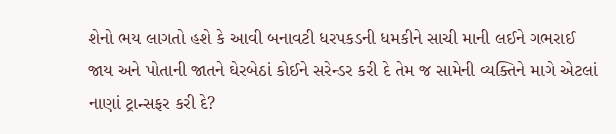શેનો ભય લાગતો હશે કે આવી બનાવટી ધરપકડની ધમકીને સાચી માની લઈને ગભરાઈ જાય અને પોતાની જાતને ઘેરબેઠાં કોઈને સરેન્ડર કરી દે તેમ જ સામેની વ્યક્તિને માગે એટલાં નાણાં ટ્રાન્સફર કરી દે?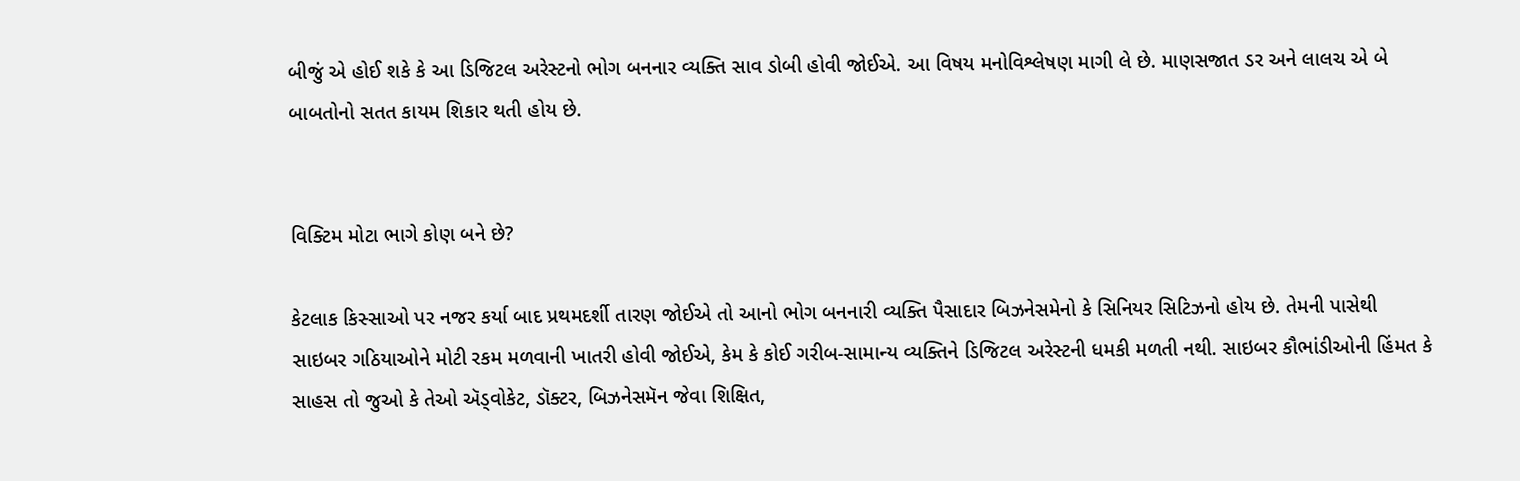બીજું એ હોઈ શકે કે આ ડિજિટલ અરેસ્ટનો ભોગ બનનાર વ્યક્તિ સાવ ડોબી હોવી જોઈએ. આ વિષય મનોવિશ્લેષણ માગી લે છે. માણસજાત ડર અને લાલચ એ બે બાબતોનો સતત કાયમ શિકાર થતી હોય છે.


વિક્ટિમ મોટા ભાગે કોણ બને છે?

કેટલાક કિસ્સાઓ પર નજર કર્યા બાદ પ્રથમદર્શી તારણ જોઈએ તો આનો ભોગ બનનારી વ્યક્તિ પૈસાદાર બિઝનેસમેનો કે સિનિયર સિટિઝનો હોય છે. તેમની પાસેથી સાઇબર ગઠિયાઓને મોટી રકમ મળવાની ખાતરી હોવી જોઈએ, કેમ કે કોઈ ગરીબ-સામાન્ય વ્યક્તિને ડિજિટલ અરેસ્ટની ધમકી મળતી નથી. સાઇબર કૌભાંડીઓની હિંમત કે સાહસ તો જુઓ કે તેઓ ઍડ્વોકેટ, ડૉક્ટર, બિઝનેસમૅન જેવા શિક્ષિત,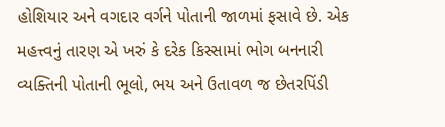હોશિયાર અને વગદાર વર્ગને પોતાની જાળમાં ફસાવે છે. એક મહત્ત્વનું તારણ એ ખરું કે દરેક કિસ્સામાં ભોગ બનનારી વ્યક્તિની પોતાની ભૂલો, ભય અને ઉતાવળ જ છેતરપિંડી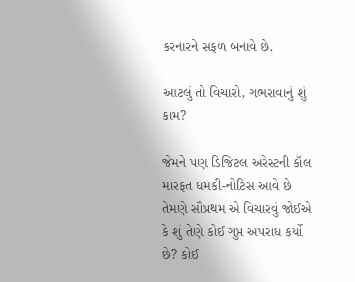કરનારને સફળ બનાવે છે.

આટલું તો વિચારો, ગભરાવાનું શું કામ?

જેમને પણ ડિજિટલ અરેસ્ટની કૉલ મારફત ધમકી-નોટિસ આવે છે તેમણે સૌપ્રથમ એ વિચારવું જોઈએ કે શું તેણે કોઈ ગુપ્ત અપરાધ કર્યો છે? કોઈ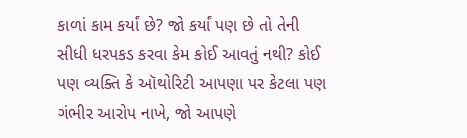કાળાં કામ કર્યાં છે? જો કર્યાં પણ છે તો તેની સીધી ધરપકડ કરવા કેમ કોઈ આવતું નથી? કોઈ પણ વ્યક્તિ કે ઑથોરિટી આપણા પર કેટલા પણ ગંભીર આરોપ નાખે, જો આપણે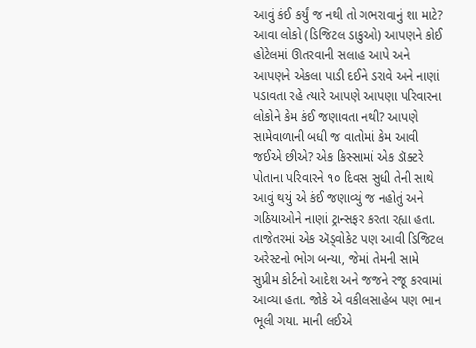આવું કંઈ કર્યું જ નથી તો ગભરાવાનું શા માટે? આવા લોકો (ડિજિટલ ડાકુઓ) આપણને કોઈ હોટેલમાં ઊતરવાની સલાહ આપે અને આપણને એકલા પાડી દઈને ડરાવે અને નાણાં પડાવતા રહે ત્યારે આપણે આપણા પરિવારના લોકોને કેમ કંઈ જણાવતા નથી? આપણે સામેવાળાની બધી જ વાતોમાં કેમ આવી જઈએ છીએ? એક કિસ્સામાં એક ડૉક્ટરે પોતાના પરિવારને ૧૦ દિવસ સુધી તેની સાથે આવું થયું એ કંઈ જણાવ્યું જ નહોતું અને ગઠિયાઓને નાણાં ટ્રાન્સફર કરતા રહ્યા હતા. તાજેતરમાં એક ઍડ્વોકેટ પણ આવી ડિજિટલ અરેસ્ટનો ભોગ બન્યા, જેમાં તેમની સામે સુપ્રીમ કોર્ટનો આદેશ અને જજને રજૂ કરવામાં આવ્યા હતા. જોકે એ વકીલસાહેબ પણ ભાન ભૂલી ગયા. માની લઈએ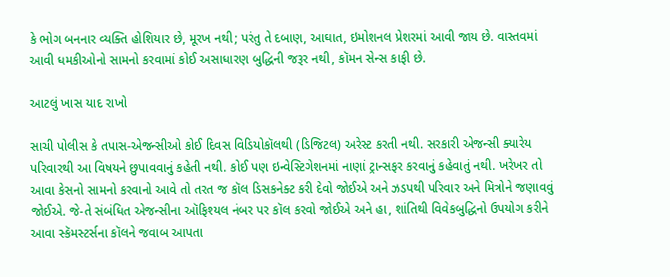કે ભોગ બનનાર વ્યક્તિ હોશિયાર છે, મૂરખ નથી; પરંતુ તે દબાણ, આઘાત, ઇમોશનલ પ્રેશરમાં આવી જાય છે. વાસ્તવમાં આવી ધમકીઓનો સામનો કરવામાં કોઈ અસાધારણ બુદ્ધિની જરૂર નથી, કૉમન સેન્સ કાફી છે.

આટલું ખાસ યાદ રાખો

સાચી પોલીસ કે તપાસ-એજન્સીઓ કોઈ દિવસ વિડિયોકૉલથી (ડિજિટલ) અરેસ્ટ કરતી નથી. સરકારી એજન્સી ક્યારેય પરિવારથી આ વિષયને છુપાવવાનું કહેતી નથી. કોઈ પણ ઇન્વેસ્ટિગેશનમાં નાણાં ટ્રાન્સફર કરવાનું કહેવાતું નથી. ખરેખર તો આવા કેસનો સામનો કરવાનો આવે તો તરત જ કૉલ ડિસકનેક્ટ કરી દેવો જોઈએ અને ઝડપથી પરિવાર અને મિત્રોને જણાવવું જોઈએ. જે-તે સંબંધિત એજન્સીના ઑફિશ્યલ નંબર પર કૉલ કરવો જોઈએ અને હા, શાંતિથી વિવેકબુદ્ધિનો ઉપયોગ કરીને આવા સ્કૅમસ્ટર્સના કૉલને જવાબ આપતા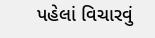પહેલાં વિચારવું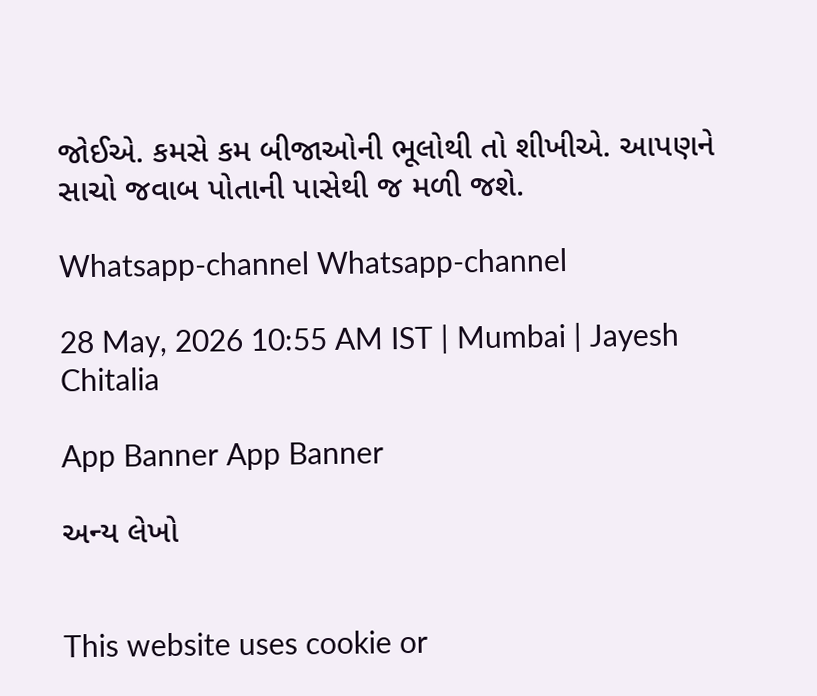જોઈએ. કમસે કમ બીજાઓની ભૂલોથી તો શીખીએ. આપણને સાચો જવાબ પોતાની પાસેથી જ મળી જશે.

Whatsapp-channel Whatsapp-channel

28 May, 2026 10:55 AM IST | Mumbai | Jayesh Chitalia

App Banner App Banner

અન્ય લેખો


This website uses cookie or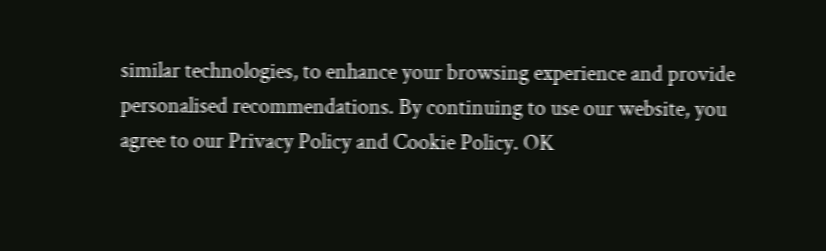similar technologies, to enhance your browsing experience and provide personalised recommendations. By continuing to use our website, you agree to our Privacy Policy and Cookie Policy. OK